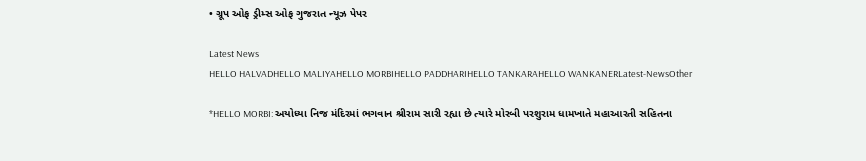• ગ્રૂપ ઓફ ડ્રીમ્સ ઓફ ગુજરાત ન્યૂઝ પેપર

Latest News
HELLO HALVADHELLO MALIYAHELLO MORBIHELLO PADDHARIHELLO TANKARAHELLO WANKANERLatest-NewsOther

*HELLO MORBI: અયોધ્યા નિજ મંદિરમાં ભગવાન શ્રીરામ સારી રહ્યા છે ત્યારે મોરબી પરશુરામ ધામખાતે મહાઆરતી સહિતના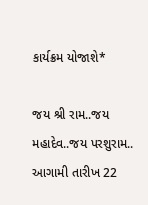કાર્યક્રમ યોજાશે*

જય શ્રી રામ..જય મહાદેવ..જય પરશુરામ..
આગામી તારીખ 22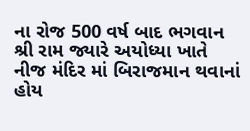ના રોજ 500 વર્ષ બાદ ભગવાન શ્રી રામ જ્યારે અયોધ્યા ખાતે નીજ મંદિર માં બિરાજમાન થવાનાં હોય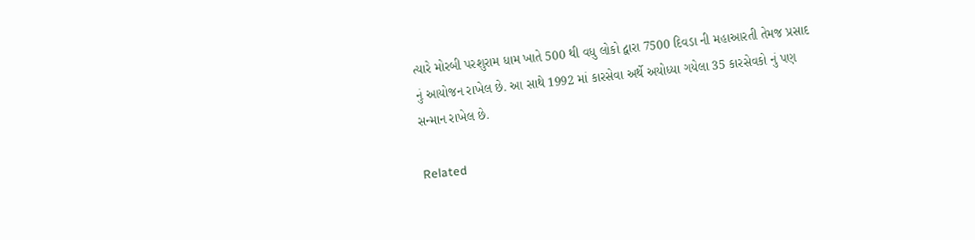ત્યારે મોરબી પરશુરામ ધામ ખાતે 500 થી વધુ લોકો દ્વારા 7500 દિવડા ની મહાઆરતી તેમજ પ્રસાદ નું આયોજન રાખેલ છે. આ સાથે 1992 માં કારસેવા અર્થે અયોધ્યા ગયેલા 35 કારસેવકો નું પણ સન્માન રાખેલ છે.

Related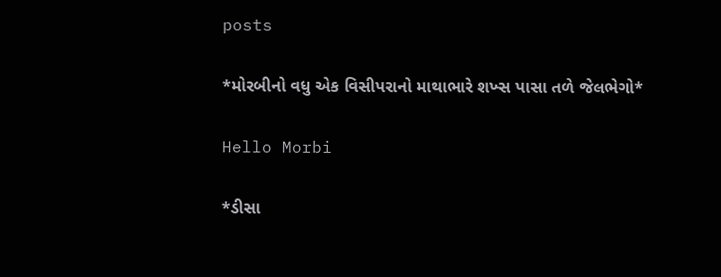posts

*મોરબીનો વધુ એક વિસીપરાનો માથાભારે શખ્સ પાસા તળે જેલભેગો*

Hello Morbi

*ડીસા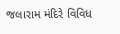જલારામ મંદિરે વિવિધ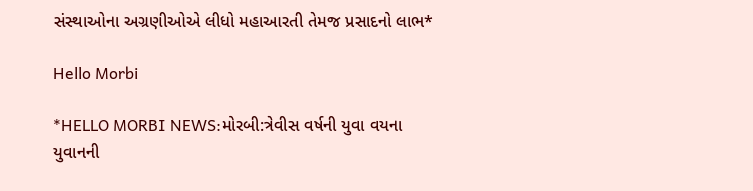સંસ્થાઓના અગ્રણીઓએ લીધો મહાઆરતી તેમજ પ્રસાદનો લાભ*

Hello Morbi

*HELLO MORBI NEWS:મોરબી:ત્રેવીસ વર્ષની યુવા વયના યુવાનની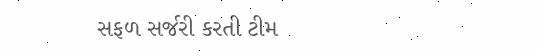સફળ સર્જરી કરતી ટીમ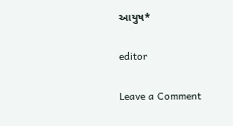આયુષ*

editor

Leave a Comment